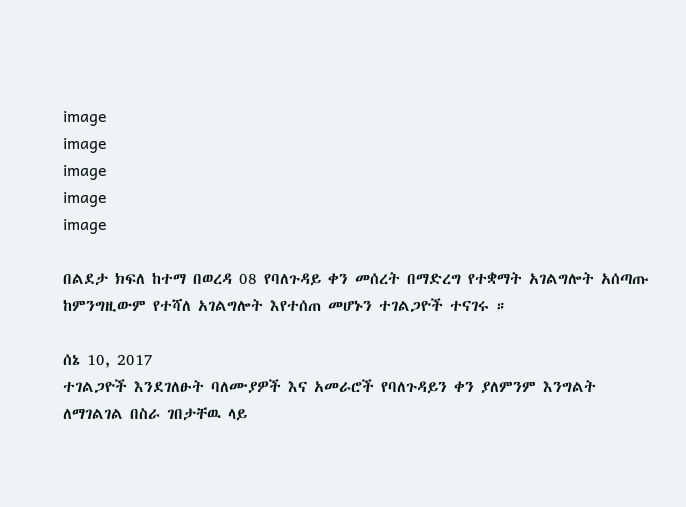image
image
image
image
image

በልደታ ክፍለ ከተማ በወረዳ 08 የባለጉዳይ ቀን መሰረት በማድረግ የተቋማት አገልግሎት አሰጣጡ ከምንግዚውም የተሻለ አገልግሎት እየተሰጠ መሆኑን ተገልጋዮች ተናገሩ ።

ሰኔ 10, 2017
ተገልጋዮች እንደገለፁት ባለሙያዎች እና አመራሮች የባለጉዳይን ቀን ያለምንም እንግልት ለማገልገል በስራ ገበታቸዉ ላይ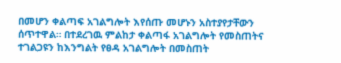በመሆን ቀልጣፍ አገልግሎት እየሰጡ መሆኑን አስተያየታቸውን ሰጥተዋል። በተደረገዉ ምልከታ ቀልጣፋ አገልግሎት የመስጠትና ተገልጋዩን ከእንግልት የፀዳ አገልግሎት በመስጠት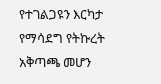የተገልጋዩን እርካታ የማሳደግ የትኩረት አቅጣጫ መሆን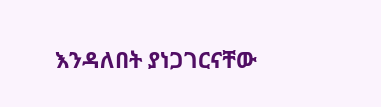እንዳለበት ያነጋገርናቸው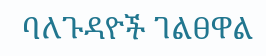ባለጉዳዮች ገልፀዋል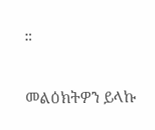።

መልዕክትዎን ይላኩ